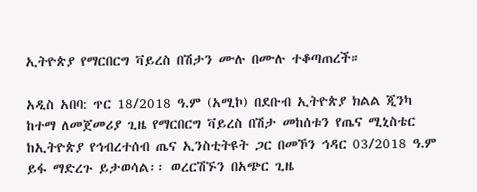ኢትዮጵያ የማርበርግ ቫይረስ በሽታን ሙሉ በሙሉ ተቆጣጠረች።

አዲስ አበባ: ጥር 18/2018 ዓ.ም (አሚኮ) በደቡብ ኢትዮጵያ ክልል ጂንካ ከተማ ለመጀመሪያ ጊዜ የማርበርግ ቫይረስ በሽታ መከሰቱን የጤና ሚኒስቴር ከኢትዮጵያ የኅብረተሰብ ጤና ኢንስቲትዩት ጋር በመኾን ኅዳር 03/2018 ዓ.ም ይፋ ማድረጉ ይታወሳል፡፡ ወረርሽኙን በአጭር ጊዜ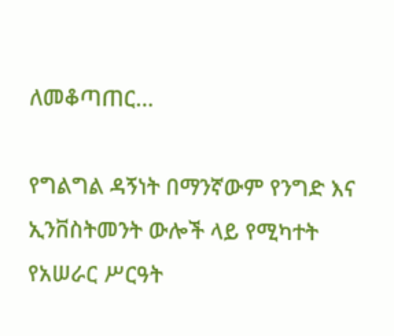ለመቆጣጠር...

የግልግል ዳኝነት በማንኛውም የንግድ እና ኢንቨስትመንት ውሎች ላይ የሚካተት የአሠራር ሥርዓት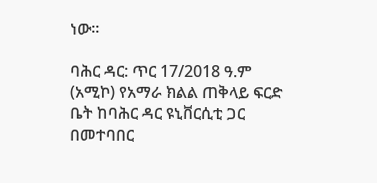ነው።

ባሕር ዳር: ጥር 17/2018 ዓ.ም (አሚኮ) የአማራ ክልል ጠቅላይ ፍርድ ቤት ከባሕር ዳር ዩኒቨርሲቲ ጋር በመተባበር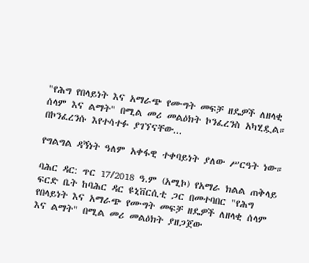"የሕግ የበላይነት እና አማራጭ የሙግት መፍቻ ዘዴዎች ለዘላቂ ሰላም እና ልማት" በሚል መሪ መልዕክት ኮንፈረንስ አካሂዷል።   በኮንፈረንሱ እየተሳተፉ ያገኘናቸው...

የግልግል ዳኝነት ዓለም አቀፋዊ ተቀባይነት ያለው ሥርዓት ነው።

ባሕር ዳር: ጥር 17/2018 ዓ.ም (አሚኮ) የአማራ ክልል ጠቅላይ ፍርድ ቤት ከባሕር ዳር ዩኒቨርሲቲ ጋር በመተባበር "የሕግ የበላይነት እና አማራጭ የሙግት መፍቻ ዘዴዎች ለዘላቂ ሰላም እና ልማት" በሚል መሪ መልዕክት ያዘጋጀው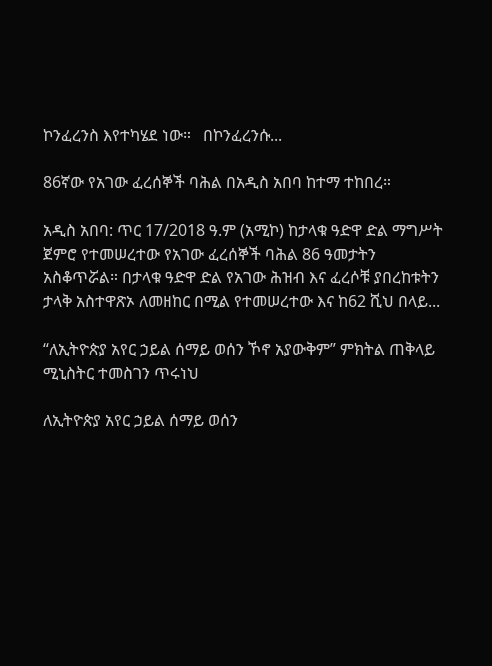ኮንፈረንስ እየተካሄደ ነው።   በኮንፈረንሱ...

86ኛው የአገው ፈረሰኞች ባሕል በአዲስ አበባ ከተማ ተከበረ።

አዲስ አበባ: ጥር 17/2018 ዓ.ም (አሚኮ) ከታላቁ ዓድዋ ድል ማግሥት ጀምሮ የተመሠረተው የአገው ፈረሰኞች ባሕል 86 ዓመታትን አስቆጥሯል። በታላቁ ዓድዋ ድል የአገው ሕዝብ እና ፈረሶቹ ያበረከቱትን ታላቅ አስተዋጽኦ ለመዘከር በሚል የተመሠረተው እና ከ62 ሺህ በላይ...

“ለኢትዮጵያ አየር ኃይል ሰማይ ወሰን ኾኖ አያውቅም” ምክትል ጠቅላይ ሚኒስትር ተመስገን ጥሩነህ

ለኢትዮጵያ አየር ኃይል ሰማይ ወሰን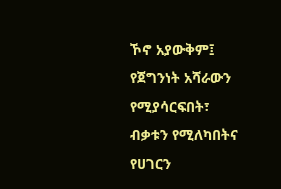ኾኖ አያውቅም፤ የጀግንነት አሻራውን የሚያሳርፍበት፣ ብቃቱን የሚለካበትና የሀገርን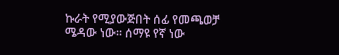ኩራት የሚያውጅበት ሰፊ የመጫወቻ ሜዳው ነው። ሰማዩ የኛ ነው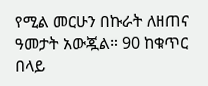የሚል መርሁን በኩራት ለዘጠና ዓመታት አውጇል። 90 ከቁጥር በላይ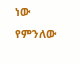ነው የምንለው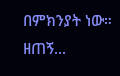በምክንያት ነው። ዘጠኝ...